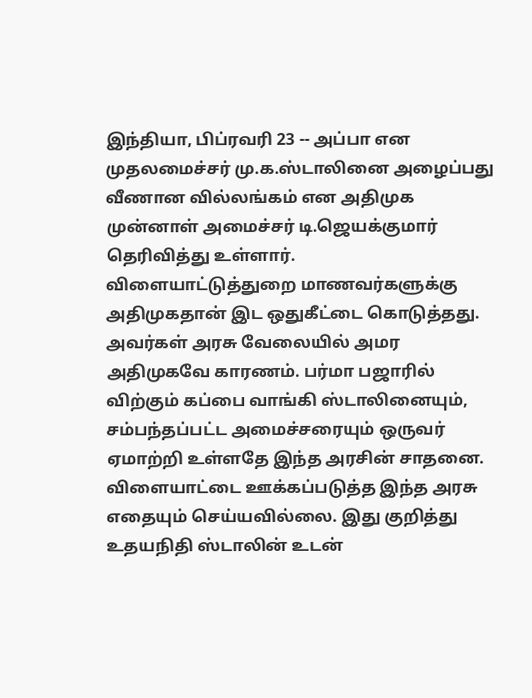இந்தியா, பிப்ரவரி 23 -- அப்பா என முதலமைச்சர் மு.க.ஸ்டாலினை அழைப்பது வீணான வில்லங்கம் என அதிமுக முன்னாள் அமைச்சர் டி.ஜெயக்குமார் தெரிவித்து உள்ளார்.
விளையாட்டுத்துறை மாணவர்களுக்கு அதிமுகதான் இட ஒதுகீட்டை கொடுத்தது. அவர்கள் அரசு வேலையில் அமர அதிமுகவே காரணம். பர்மா பஜாரில் விற்கும் கப்பை வாங்கி ஸ்டாலினையும், சம்பந்தப்பட்ட அமைச்சரையும் ஒருவர் ஏமாற்றி உள்ளதே இந்த அரசின் சாதனை. விளையாட்டை ஊக்கப்படுத்த இந்த அரசு எதையும் செய்யவில்லை. இது குறித்து உதயநிதி ஸ்டாலின் உடன்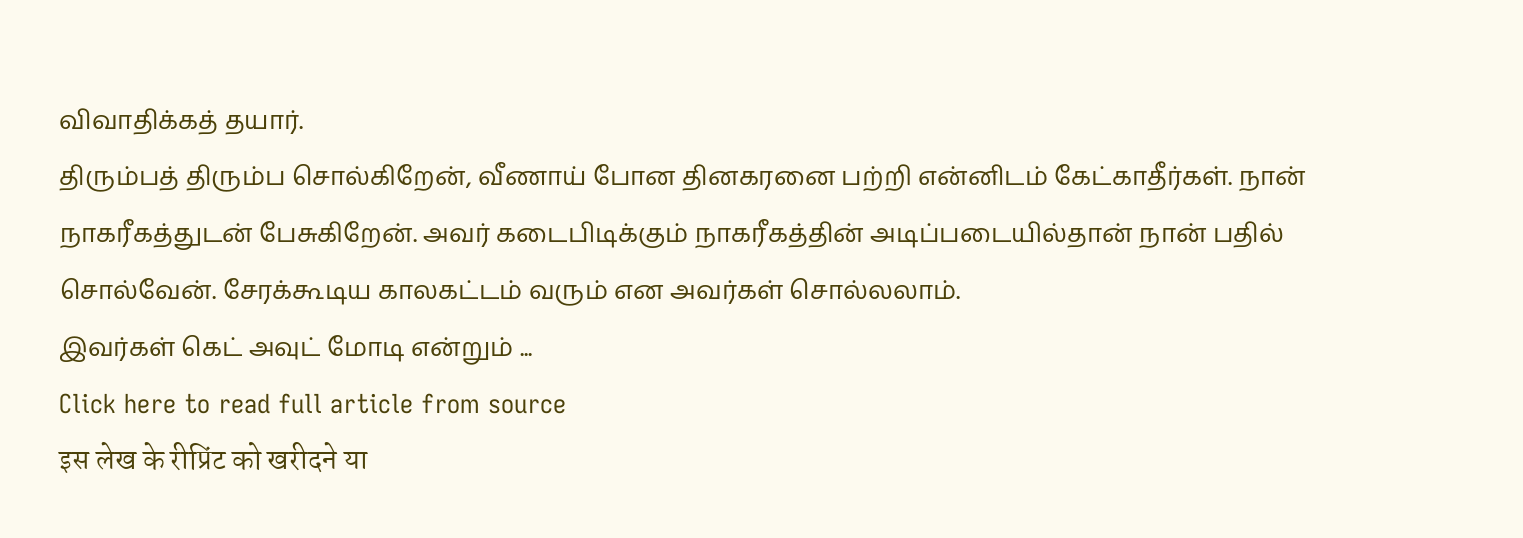விவாதிக்கத் தயார்.
திரும்பத் திரும்ப சொல்கிறேன், வீணாய் போன தினகரனை பற்றி என்னிடம் கேட்காதீர்கள். நான் நாகரீகத்துடன் பேசுகிறேன். அவர் கடைபிடிக்கும் நாகரீகத்தின் அடிப்படையில்தான் நான் பதில் சொல்வேன். சேரக்கூடிய காலகட்டம் வரும் என அவர்கள் சொல்லலாம்.
இவர்கள் கெட் அவுட் மோடி என்றும் ...
Click here to read full article from source
इस लेख के रीप्रिंट को खरीदने या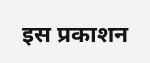इस प्रकाशन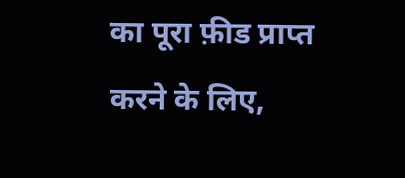का पूरा फ़ीड प्राप्त करने के लिए,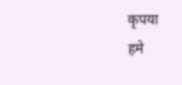कृपया
हमे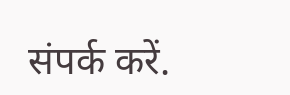संपर्क करें.